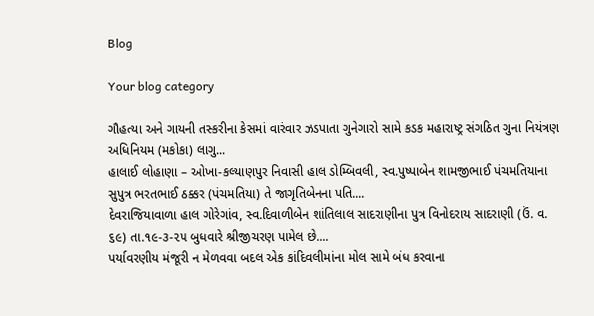Blog

Your blog category

ગૌહત્યા અને ગાયની તસ્કરીના કેસમાં વારંવાર ઝડપાતા ગુનેગારો સામે કડક મહારાષ્ટ્ર સંગઠિત ગુના નિયંત્રણ અધિનિયમ (મકોકા) લાગુ...
હાલાઈ લોહાણા – ઓખા-કલ્યાણપુર નિવાસી હાલ ડોમ્બિવલી, સ્વ.પુષ્પાબેન શામજીભાઈ પંચમતિયાના સુપુત્ર ભરતભાઈ ઠક્કર (પંચમતિયા) તે જાગૃતિબેનના પતિ....
દેવરાજિયાવાળા હાલ ગોરેગાંવ, સ્વ.દિવાળીબેન શાંતિલાલ સાદરાણીના પુત્ર વિનોદરાય સાદરાણી (ઉં. વ. ૬૯) તા.૧૯-૩-૨૫ બુધવારે શ્રીજીચરણ પામેલ છે....
પર્યાવરણીય મંજૂરી ન મેળવવા બદલ એક કાંદિવલીમાંના મોલ સામે બંધ કરવાના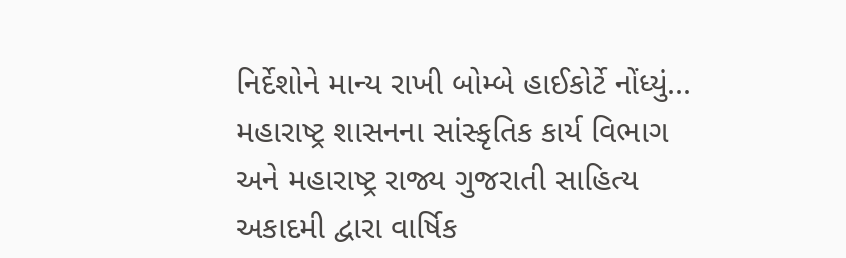નિર્દેશોને માન્ય રાખી બોમ્બે હાઈકોર્ટે નોંધ્યું...
મહારાષ્ટ્ર શાસનના સાંસ્કૃતિક કાર્ય વિભાગ અને મહારાષ્ટ્ર રાજ્ય ગુજરાતી સાહિત્ય અકાદમી દ્વારા વાર્ષિક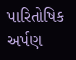પારિતોષિક અર્પણ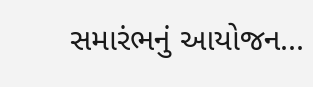સમારંભનું આયોજન...